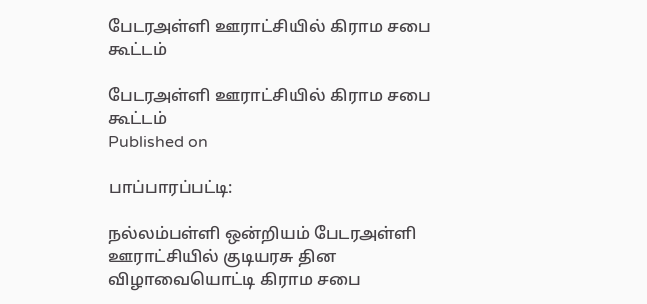பேடரஅள்ளி ஊராட்சியில் கிராம சபை கூட்டம்

பேடரஅள்ளி ஊராட்சியில் கிராம சபை கூட்டம்
Published on

பாப்பாரப்பட்டி:

நல்லம்பள்ளி ஒன்றியம் பேடரஅள்ளி ஊராட்சியில் குடியரசு தின விழாவையொட்டி கிராம சபை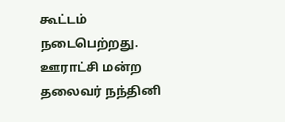கூட்டம் நடைபெற்றது. ஊராட்சி மன்ற தலைவர் நந்தினி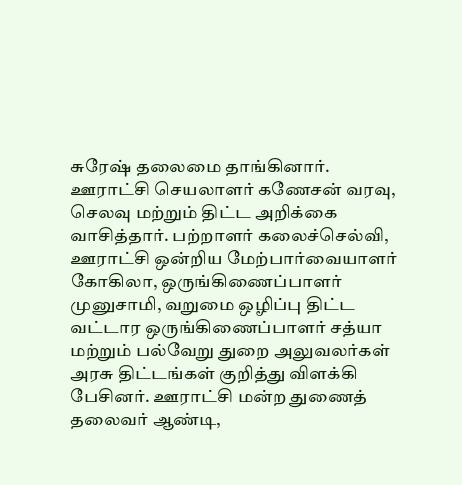சுரேஷ் தலைமை தாங்கினார். ஊராட்சி செயலாளர் கணேசன் வரவு, செலவு மற்றும் திட்ட அறிக்கை வாசித்தார். பற்றாளர் கலைச்செல்வி, ஊராட்சி ஒன்றிய மேற்பார்வையாளர் கோகிலா, ஒருங்கிணைப்பாளர் முனுசாமி, வறுமை ஒழிப்பு திட்ட வட்டார ஒருங்கிணைப்பாளர் சத்யா மற்றும் பல்வேறு துறை அலுவலர்கள் அரசு திட்டங்கள் குறித்து விளக்கி பேசினர். ஊராட்சி மன்ற துணைத் தலைவர் ஆண்டி,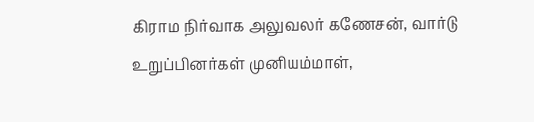கிராம நிர்வாக அலுவலர் கணேசன், வார்டு உறுப்பினர்கள் முனியம்மாள்,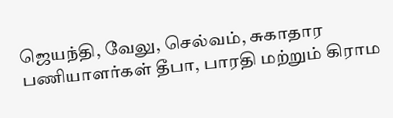ஜெயந்தி, வேலு, செல்வம், சுகாதார பணியாளர்கள் தீபா, பாரதி மற்றும் கிராம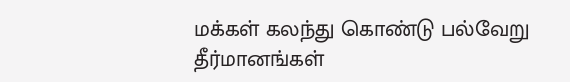மக்கள் கலந்து கொண்டு பல்வேறு தீர்மானங்கள்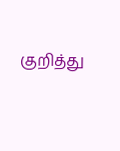குறித்து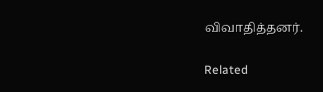விவாதித்தனர்.

Related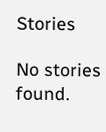Stories

No stories found.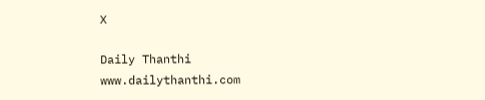X

Daily Thanthi
www.dailythanthi.com